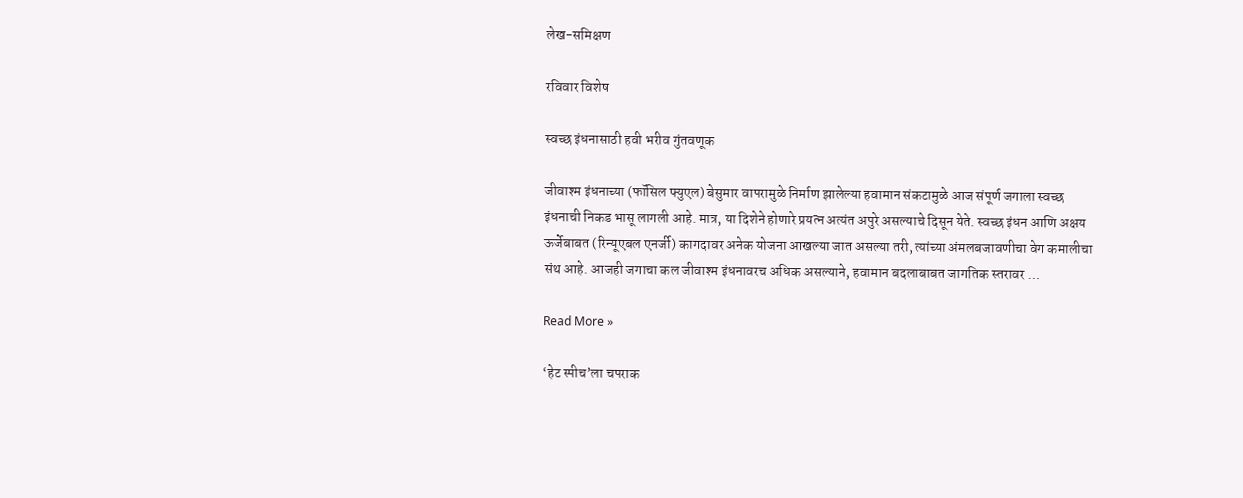लेख-समिक्षण

रविवार विशेष

स्वच्छ इंधनासाठी हवी भरीव गुंतवणूक

जीवाश्म इंधनाच्या (फॉसिल फ्युएल) बेसुमार वापरामुळे निर्माण झालेल्या हवामान संकटामुळे आज संपूर्ण जगाला स्वच्छ इंधनाची निकड भासू लागली आहे. मात्र, या दिशेने होणारे प्रयत्न अत्यंत अपुरे असल्याचे दिसून येते. स्वच्छ इंधन आणि अक्षय ऊर्जेबाबत (रिन्यूएबल एनर्जी) कागदावर अनेक योजना आखल्या जात असल्या तरी, त्यांच्या अंमलबजावणीचा वेग कमालीचा संथ आहे. आजही जगाचा कल जीवाश्म इंधनावरच अधिक असल्याने, हवामान बदलाबाबत जागतिक स्तरावर …

Read More »

‘हेट स्पीच‌’ला चपराक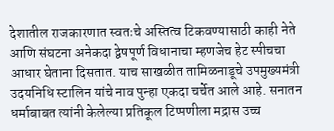देशातील राजकारणात स्वतःचे अस्तित्व टिकवण्यासाठी काही नेते आणि संघटना अनेकदा द्वेषपूर्ण विधानाचा म्हणजेच हेट स्पीचचा आधार घेताना दिसतात. याच साखळीत तामिळनाडूचे उपमुख्यमंत्री उदयनिधि स्टालिन यांचे नाव पुन्हा एकदा चर्चेत आले आहे. सनातन धर्माबाबत त्यांनी केलेल्या प्रतिकूल टिप्पणीला मद्रास उच्च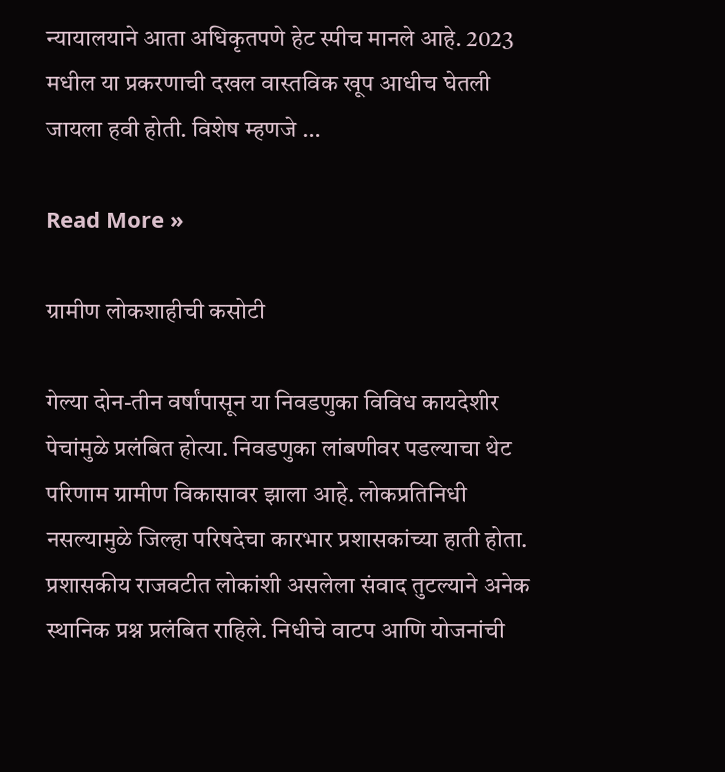न्यायालयाने आता अधिकृतपणे हेट स्पीच मानले आहे. 2023 मधील या प्रकरणाची दखल वास्तविक खूप आधीच घेतली जायला हवी होती. विशेष म्हणजे …

Read More »

ग्रामीण लोकशाहीची कसोटी

गेल्या दोन-तीन वर्षांपासून या निवडणुका विविध कायदेशीर पेचांमुळे प्रलंबित होत्या. निवडणुका लांबणीवर पडल्याचा थेट परिणाम ग्रामीण विकासावर झाला आहे. लोकप्रतिनिधी नसल्यामुळे जिल्हा परिषदेचा कारभार प्रशासकांच्या हाती होता. प्रशासकीय राजवटीत लोकांशी असलेला संवाद तुटल्याने अनेक स्थानिक प्रश्न प्रलंबित राहिले. निधीचे वाटप आणि योजनांची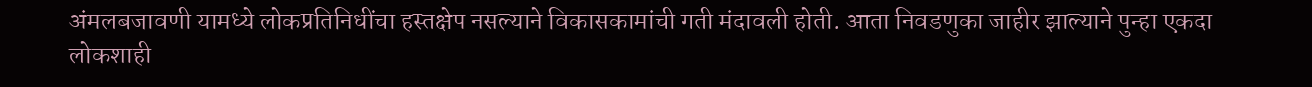अंमलबजावणी यामध्ये लोकप्रतिनिधींचा हस्तक्षेप नसल्याने विकासकामांची गती मंदावली होती. आता निवडणुका जाहीर झाल्याने पुन्हा एकदा लोकशाही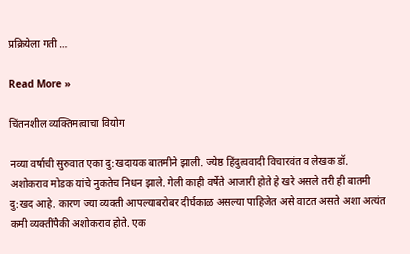प्रक्रियेला गती …

Read More »

चिंतनशील व्यक्तिमत्वाचा वियोग

नव्या वर्षाची सुरुवात एका दु:खदायक बातमीने झाली. ज्येष्ठ हिंदुत्ववादी विचारवंत व लेखक डॉ. अशोकराव मोडक यांचे नुकतेच निधन झाले. गेली काही वर्षेते आजारी होते हे खरे असले तरी ही बातमी दु:खद आहे. कारण ज्या व्यक्ती आपल्याबरोबर दीर्घकाळ असल्या पाहिजेत असे वाटत असते अशा अत्यंत कमी व्यक्तींपैकी अशोकराव होते. एक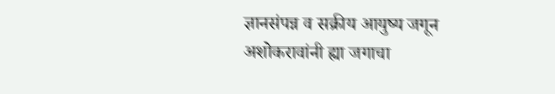ज्ञानसंपन्न व सक्रीय आयुष्य जगून अशोकरावांनी ह्या जगाचा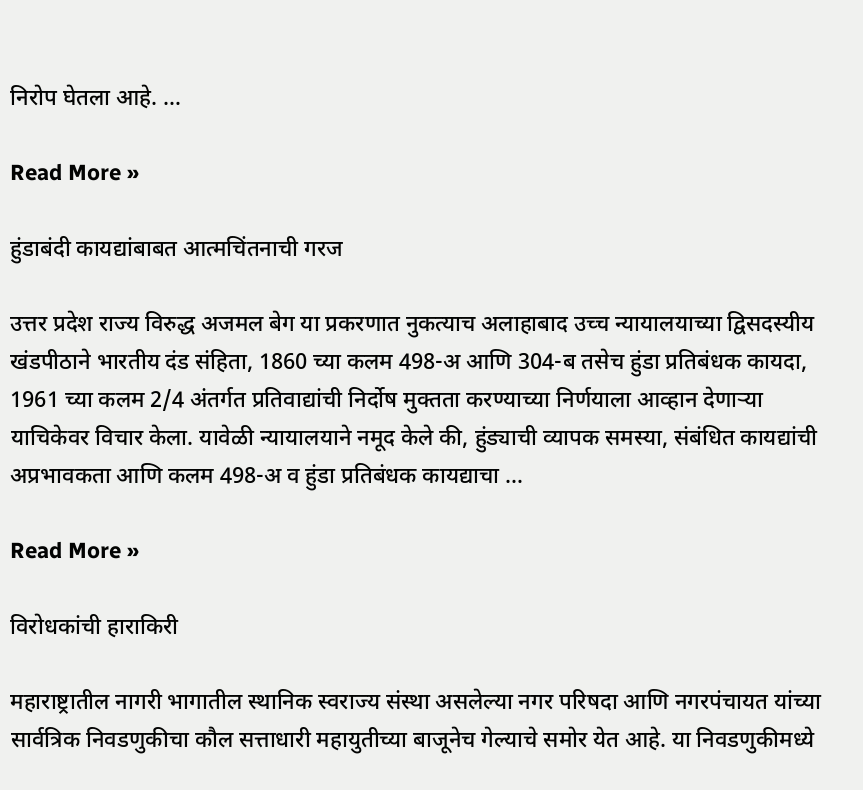निरोप घेतला आहे. …

Read More »

हुंडाबंदी कायद्यांबाबत आत्मचिंतनाची गरज

उत्तर प्रदेश राज्य विरुद्ध अजमल बेग या प्रकरणात नुकत्याच अलाहाबाद उच्च न्यायालयाच्या द्विसदस्यीय खंडपीठाने भारतीय दंड संहिता, 1860 च्या कलम 498-अ आणि 304-ब तसेच हुंडा प्रतिबंधक कायदा, 1961 च्या कलम 2/4 अंतर्गत प्रतिवाद्यांची निर्दोष मुक्तता करण्याच्या निर्णयाला आव्हान देणाऱ्या याचिकेवर विचार केला. यावेळी न्यायालयाने नमूद केले की, हुंड्याची व्यापक समस्या, संबंधित कायद्यांची अप्रभावकता आणि कलम 498-अ व हुंडा प्रतिबंधक कायद्याचा …

Read More »

विरोधकांची हाराकिरी

महाराष्ट्रातील नागरी भागातील स्थानिक स्वराज्य संस्था असलेल्या नगर परिषदा आणि नगरपंचायत यांच्या सार्वत्रिक निवडणुकीचा कौल सत्ताधारी महायुतीच्या बाजूनेच गेल्याचे समोर येत आहे. या निवडणुकीमध्ये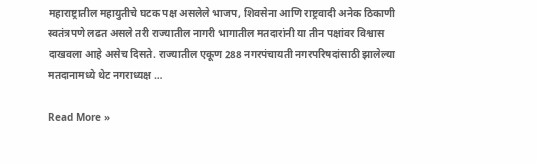महाराष्ट्रातील महायुतीचे घटक पक्ष असलेले भाजप, शिवसेना आणि राष्ट्रवादी अनेक ठिकाणी स्वतंत्रपणे लढत असले तरी राज्यातील नागरी भागातील मतदारांनी या तीन पक्षांवर विश्वास दाखवला आहे असेच दिसते. राज्यातील एकूण 288 नगरपंचायती नगरपरिषदांसाठी झालेल्या मतदानामध्ये थेट नगराध्यक्ष …

Read More »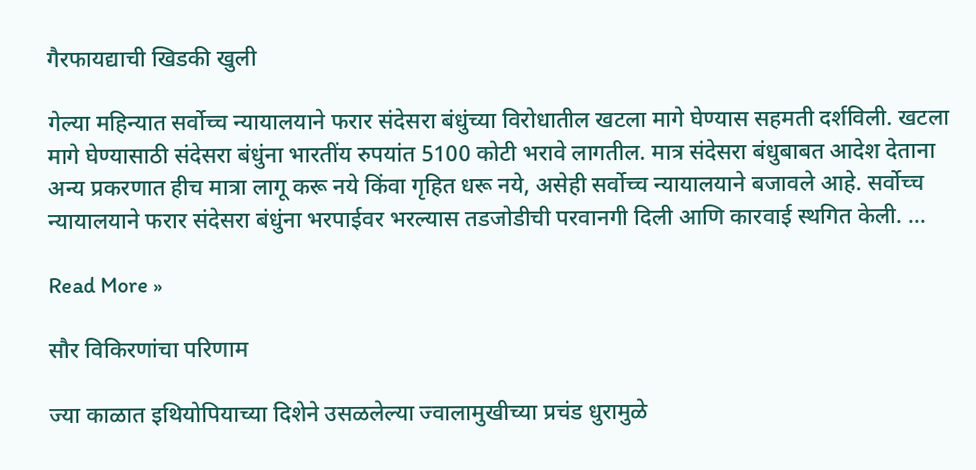गैरफायद्याची खिडकी खुली

गेल्या महिन्यात सर्वोच्च न्यायालयाने फरार संदेसरा बंधुंच्या विरोधातील खटला मागे घेण्यास सहमती दर्शविली. खटला मागे घेण्यासाठी संदेसरा बंधुंना भारतींय रुपयांत 5100 कोटी भरावे लागतील. मात्र संदेसरा बंधुबाबत आदेश देताना अन्य प्रकरणात हीच मात्रा लागू करू नये किंवा गृहित धरू नये, असेही सर्वोच्च न्यायालयाने बजावले आहे. सर्वोच्च न्यायालयाने फरार संदेसरा बंधुंना भरपाईवर भरल्यास तडजोडीची परवानगी दिली आणि कारवाई स्थगित केली. …

Read More »

सौर विकिरणांचा परिणाम

ज्या काळात इथियोपियाच्या दिशेने उसळलेल्या ज्वालामुखीच्या प्रचंड धुरामुळे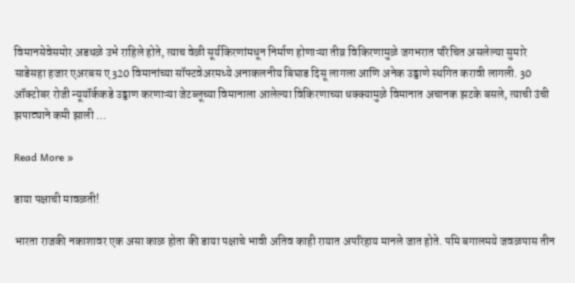विमानसेवेसमोर अडथळे उभे राहिले होते, त्याच वेळी सूर्यकिरणांमधून निर्माण होणाऱ्या तीव्र विकिरणामुळे जगभरात परिचित असलेल्या सुमारे साडेसहा हजार एअरबस ए320 विमानांच्या सॉफ्टवेअरमध्ये अनाकलनीय बिघाड दिसू लागला आणि अनेक उड्डाणे स्थगित करावी लागली. 30 ऑक्टोबर रोजी न्यूयॉर्ककडे उड्डाण करणाऱ्या जेटब्लूच्या विमानाला आलेल्या विकिरणाच्या धक्क्यामुळे विमानात अचानक झटके बसले, त्याची उंची झपाट्याने कमी झाली …

Read More »

डाया पक्षाची मावळती!

भारता राजकी नकाशावर एक असा काळ होता की डाया पक्षाचे भावी अतिव काही रायात अपरिहाय मानले जात होते. पमि बगालमये जवळपास तीन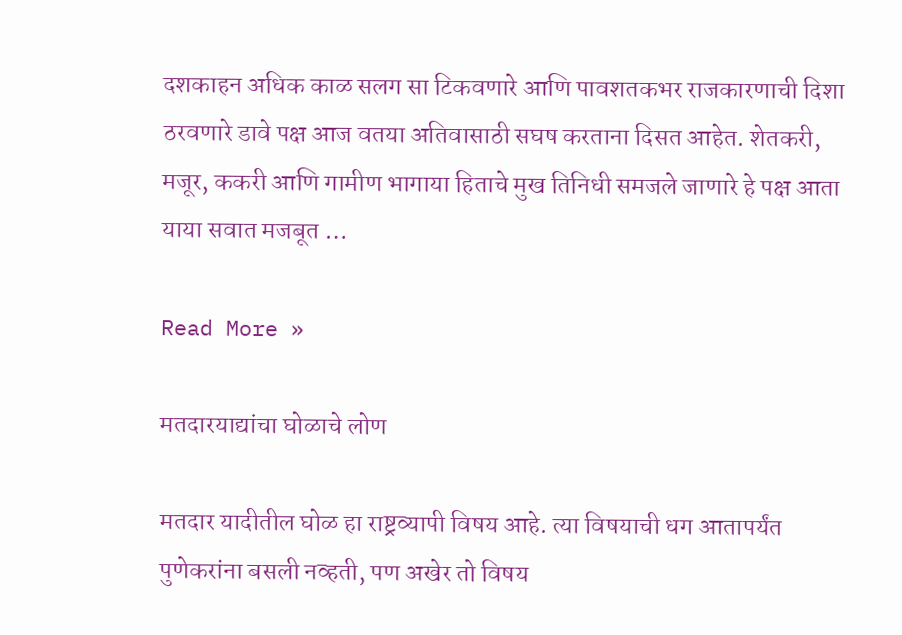दशकाहन अधिक काळ सलग सा टिकवणारे आणि पावशतकभर राजकारणाची दिशा ठरवणारे डावे पक्ष आज वतया अतिवासाठी सघष करताना दिसत आहेत. शेतकरी, मजूर, ककरी आणि गामीण भागाया हिताचे मुख तिनिधी समजले जाणारे हे पक्ष आता याया सवात मजबूत …

Read More »

मतदारयाद्यांचा घोळाचे लोण

मतदार यादीतील घोळ हा राष्ट्रव्यापी विषय आहे. त्या विषयाची धग आतापर्यंत पुणेकरांना बसली नव्हती, पण अखेर तो विषय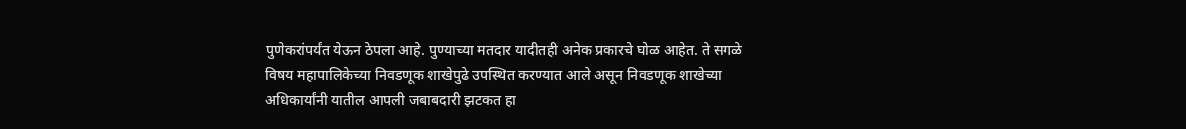पुणेकरांपर्यंत येऊन ठेपला आहे. पुण्याच्या मतदार यादीतही अनेक प्रकारचे घोळ आहेत. ते सगळे विषय महापालिकेच्या निवडणूक शाखेपुढे उपस्थित करण्यात आले असून निवडणूक शाखेच्या अधिकार्यांनी यातील आपली जबाबदारी झटकत हा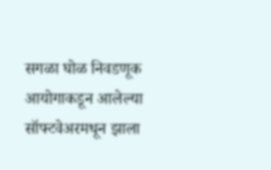सगळा घोळ निवडणूक आयोगाकडून आलेल्या सॉफ्टवेअरमधून झाला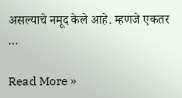असल्याचे नमूद केले आहे. म्हणजे एकतर …

Read More »